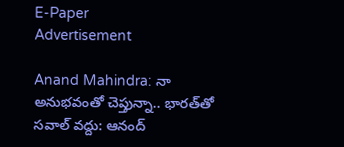E-Paper
Advertisement

Anand Mahindra: నా అనుభవంతో చెప్తున్నా.. భారత్‌తో సవాల్ వద్దు: ఆనంద్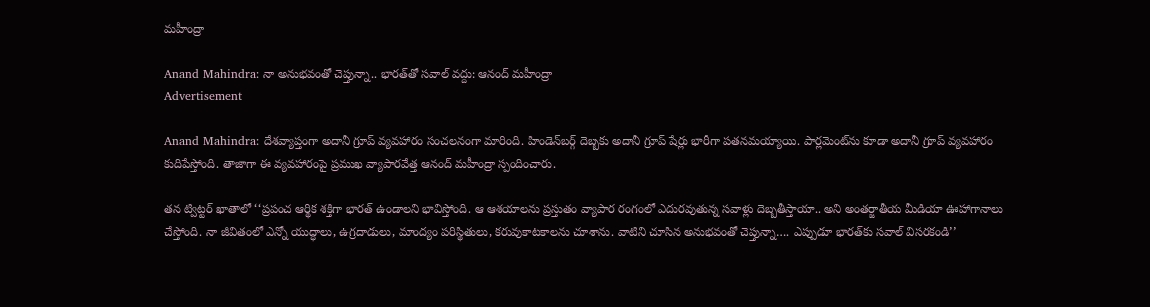మహీంద్రా

Anand Mahindra: నా అనుభవంతో చెప్తున్నా.. భారత్‌తో సవాల్ వద్దు: ఆనంద్ మహీంద్రా
Advertisement

Anand Mahindra: దేశవ్యాప్తంగా అదానీ గ్రూప్ వ్యవహారం సంచలనంగా మారింది. హిండెన్‌బర్గ్ దెబ్బకు అదానీ గ్రూప్ షేర్లు భారీగా పతనమయ్యాయి. పార్లమెంట్‌ను కూడా అదానీ గ్రూప్ వ్యవహారం కుదిపేస్తోంది. తాజాగా ఈ వ్యవహారంపై ప్రముఖ వ్యాపారవేత్త ఆనంద్ మహీంద్రా స్పందించారు.

తన ట్విట్టర్ ఖాతాలో ‘‘ప్రపంచ ఆర్థిక శక్తిగా భారత్ ఉండాలని భావిస్తోంది. ఆ ఆశయాలను ప్రస్తుతం వ్యాపార రంగంలో ఎదురవుతున్న సవాళ్లు దెబ్బతీస్తాయా.. అని అంతర్జాతీయ మీడియా ఊహాగానాలు చేస్తోంది. నా జీవితంలో ఎన్నో యుద్ధాలు, ఉగ్రదాడులు, మాంద్యం పరిస్థితులు, కరువుకాటకాలను చూశాను. వాటిని చూసిన అనుభవంతో చెప్తున్నా…. ఎప్పుడూ భారత్‌కు సవాల్ విసరకండి’’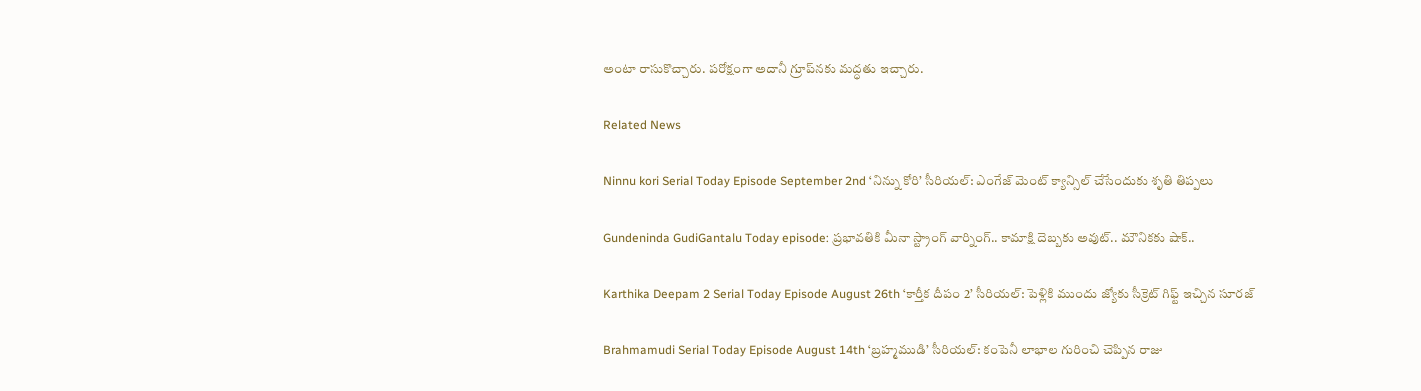అంటా రాసుకొచ్చారు. పరోక్షంగా అదానీ గ్రూప్‌నకు మద్ధతు ఇచ్చారు.

Related News

Ninnu kori Serial Today Episode September 2nd ‘నిన్ను కోరి’ సీరియల్‌: ఎంగేజ్ మెంట్ క్యాన్సిల్ చేసేందుకు శృతి తిప్పలు

Gundeninda GudiGantalu Today episode: ప్రభావతికి మీనా స్ట్రాంగ్ వార్నింగ్.. కామాక్షి దెబ్బకు అవుట్.. మౌనికకు షాక్..

Karthika Deepam 2 Serial Today Episode August 26th ‘కార్తీక దీపం 2’ సీరియల్‌: పెళ్లికి ముందు జ్యోకు సీక్రెట్ గిఫ్ట్ ఇచ్చిన సూరజ్

Brahmamudi Serial Today Episode August 14th ‘బ్రహ్మముడి’ సీరియల్‌: కంపెనీ లాభాల గురించి చెప్పిన రాజు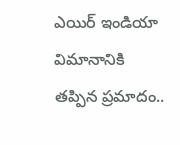ఎయిర్ ఇండియా విమానానికి తప్పిన ప్రమాదం..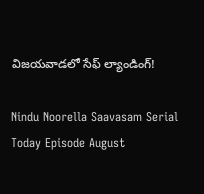విజయవాడలో సేఫ్ ల్యాండింగ్!

Nindu Noorella Saavasam Serial Today Episode August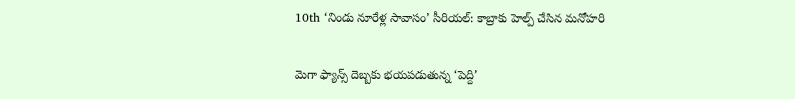10th ‘నిండు నూరేళ్ల సావాసం’ సీరియల్‌: కాబ్రాకు హెల్ప్‌ చేసిన మనోహరి

మెగా ఫ్యాన్స్ దెబ్బకు భయపడుతున్న ‘పెద్ది’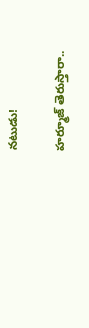నటుడు!

హర్మూజ్ తెరుస్తారా..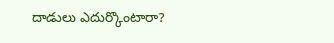దాడులు ఎదుర్కొంటారా?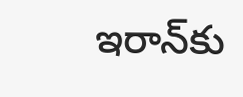ఇరాన్‌కు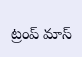ట్రంప్ మాస్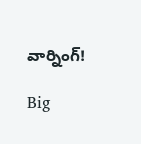వార్నింగ్!

Big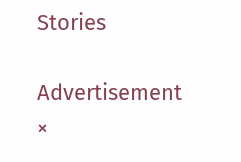Stories

Advertisement
×